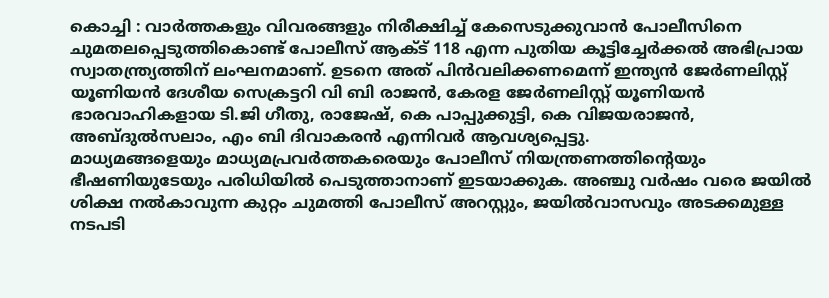കൊച്ചി : വാർത്തകളും വിവരങ്ങളും നിരീക്ഷിച്ച് കേസെടുക്കുവാൻ പോലീസിനെ ചുമതലപ്പെടുത്തികൊണ്ട് പോലീസ് ആക്ട് 118 എന്ന പുതിയ കൂട്ടിച്ചേർക്കൽ അഭിപ്രായ സ്വാതന്ത്ര്യത്തിന് ലംഘനമാണ്. ഉടനെ അത് പിൻവലിക്കണമെന്ന് ഇന്ത്യൻ ജേർണലിസ്റ്റ് യൂണിയൻ ദേശീയ സെക്രട്ടറി വി ബി രാജൻ, കേരള ജേർണലിസ്റ്റ് യൂണിയൻ ഭാരവാഹികളായ ടി.ജി ഗീതു, രാജേഷ്, കെ പാപ്പുക്കുട്ടി, കെ വിജയരാജൻ, അബ്ദുൽസലാം, എം ബി ദിവാകരൻ എന്നിവർ ആവശ്യപ്പെട്ടു.
മാധ്യമങ്ങളെയും മാധ്യമപ്രവർത്തകരെയും പോലീസ് നിയന്ത്രണത്തിന്റെയും ഭീഷണിയുടേയും പരിധിയിൽ പെടുത്താനാണ് ഇടയാക്കുക. അഞ്ചു വർഷം വരെ ജയിൽ ശിക്ഷ നൽകാവുന്ന കുറ്റം ചുമത്തി പോലീസ് അറസ്റ്റും, ജയിൽവാസവും അടക്കമുള്ള നടപടി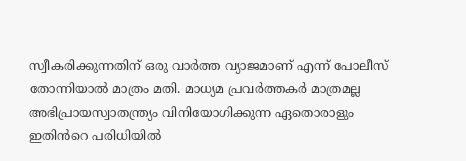സ്വീകരിക്കുന്നതിന് ഒരു വാർത്ത വ്യാജമാണ് എന്ന് പോലീസ് തോന്നിയാൽ മാത്രം മതി. മാധ്യമ പ്രവർത്തകർ മാത്രമല്ല അഭിപ്രായസ്വാതന്ത്ര്യം വിനിയോഗിക്കുന്ന ഏതൊരാളും ഇതിൻറെ പരിധിയിൽ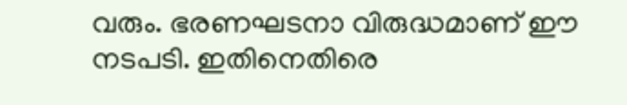വരും. ഭരണഘടനാ വിരുദ്ധമാണ് ഈ നടപടി. ഇതിനെതിരെ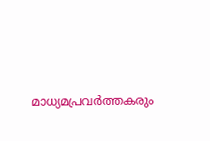മാധ്യമപ്രവർത്തകരും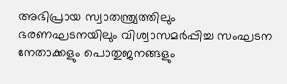അഭിപ്രായ സ്വാതന്ത്ര്യത്തിലും ഭരണഘടനയിലും വിശ്വാസമർപ്പിച്ച സംഘടന നേതാക്കളും പൊതുജനങ്ങളും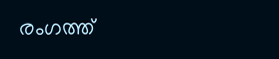രംഗത്ത്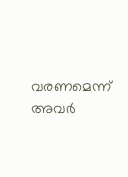വരണമെന്ന് അവർ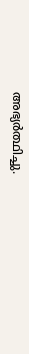അഭ്യർത്ഥിച്ചു.